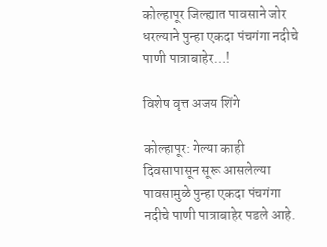कोल्हापूर जिल्ह्यात पावसाने जोर धरल्याने पुन्हा एकदा पंचगंगा नदीचे पाणी पात्राबाहेर…!

विशेष वृत्त अजय शिंगे

कोल्हापूर: गेल्या काही दिवसापासून सूरू आसलेल्या पावसामुळे पुन्हा एकदा पंचगंगा नदीचे पाणी पात्राबाहेर पडले आहे.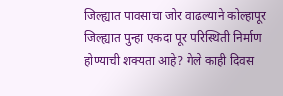जिल्ह्यात पावसाचा जोर वाढल्याने कोल्हापूर जिल्ह्यात पुन्हा एकदा पूर परिस्थिती निर्माण होण्याची शक्यता आहे? गेले काही दिवस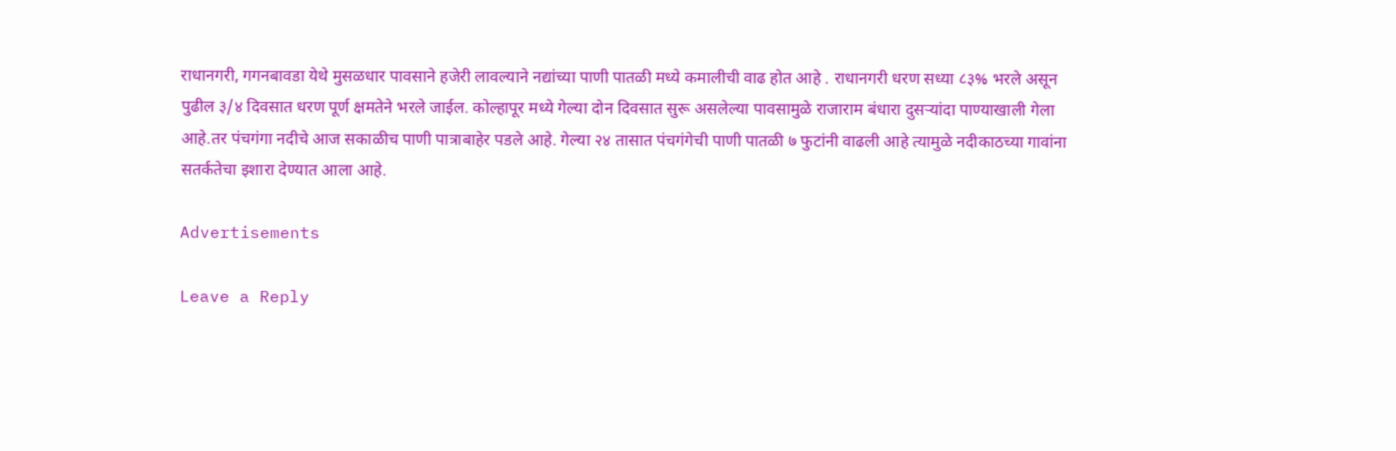राधानगरी, गगनबावडा येथे मुसळधार पावसाने हजेरी लावल्याने नद्यांच्या पाणी पातळी मध्ये कमालीची वाढ होत आहे . राधानगरी धरण सध्या ८३% भरले असून पुढील ३/४ दिवसात धरण पूर्ण क्षमतेने भरले जाईल. कोल्हापूर मध्ये गेल्या दोन दिवसात सुरू असलेल्या पावसामुळे राजाराम बंधारा दुसऱ्यांदा पाण्याखाली गेला आहे.तर पंचगंगा नदीचे आज सकाळीच पाणी पात्राबाहेर पडले आहे. गेल्या २४ तासात पंचगंगेची पाणी पातळी ७ फुटांनी वाढली आहे त्यामुळे नदीकाठच्या गावांना सतर्कतेचा इशारा देण्यात आला आहे.

Advertisements

Leave a Reply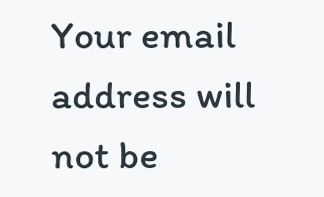Your email address will not be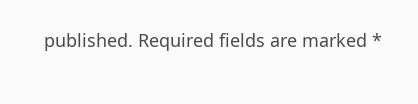published. Required fields are marked *